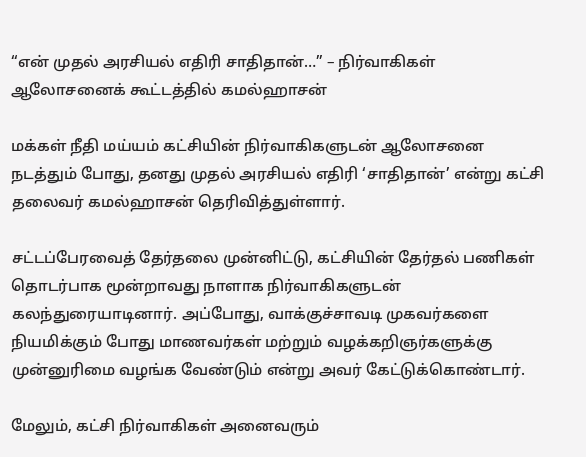“என் முதல் அரசியல் எதிரி சாதிதான்…” – நிர்வாகிகள் ஆலோசனைக் கூட்டத்தில் கமல்ஹாசன்

மக்கள் நீதி மய்யம் கட்சியின் நிர்வாகிகளுடன் ஆலோசனை நடத்தும் போது, தனது முதல் அரசியல் எதிரி ‘சாதிதான்’ என்று கட்சி தலைவர் கமல்ஹாசன் தெரிவித்துள்ளார்.

சட்டப்பேரவைத் தேர்தலை முன்னிட்டு, கட்சியின் தேர்தல் பணிகள் தொடர்பாக மூன்றாவது நாளாக நிர்வாகிகளுடன் கலந்துரையாடினார். அப்போது, வாக்குச்சாவடி முகவர்களை நியமிக்கும் போது மாணவர்கள் மற்றும் வழக்கறிஞர்களுக்கு முன்னுரிமை வழங்க வேண்டும் என்று அவர் கேட்டுக்கொண்டார்.

மேலும், கட்சி நிர்வாகிகள் அனைவரும்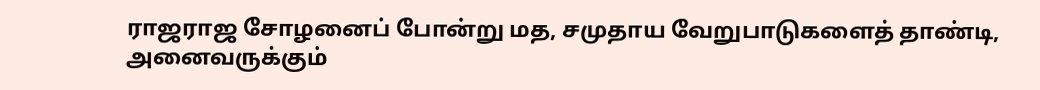ராஜராஜ சோழனைப் போன்று மத, சமுதாய வேறுபாடுகளைத் தாண்டி, அனைவருக்கும்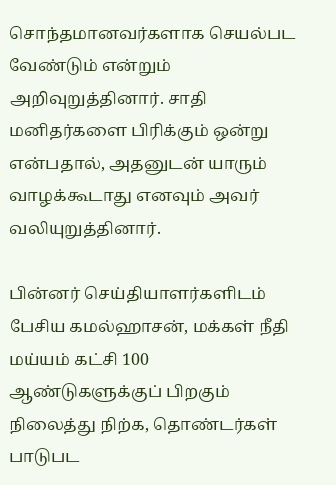சொந்தமானவர்களாக செயல்பட வேண்டும் என்றும் அறிவுறுத்தினார். சாதி மனிதர்களை பிரிக்கும் ஒன்று என்பதால், அதனுடன் யாரும் வாழக்கூடாது எனவும் அவர் வலியுறுத்தினார்.

பின்னர் செய்தியாளர்களிடம் பேசிய கமல்ஹாசன், மக்கள் நீதி மய்யம் கட்சி 100 ஆண்டுகளுக்குப் பிறகும் நிலைத்து நிற்க, தொண்டர்கள் பாடுபட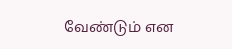வேண்டும் என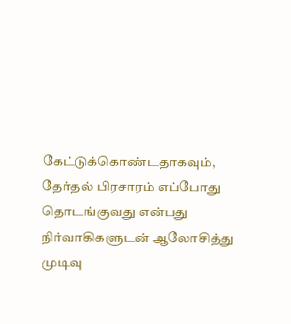கேட்டுக்கொண்டதாகவும், தேர்தல் பிரசாரம் எப்போது தொடங்குவது என்பது நிர்வாகிகளுடன் ஆலோசித்து முடிவு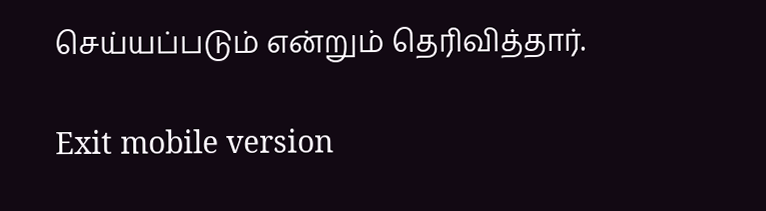செய்யப்படும் என்றும் தெரிவித்தார்.

Exit mobile version